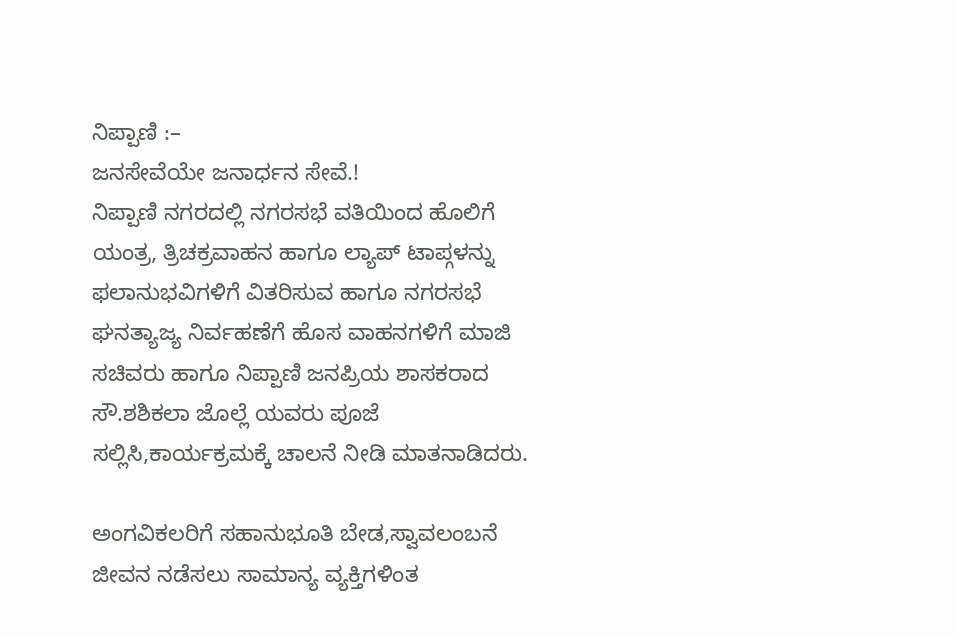ನಿಪ್ಪಾಣಿ :–
ಜನಸೇವೆಯೇ ಜನಾರ್ಧನ ಸೇವೆ.!
ನಿಪ್ಪಾಣಿ ನಗರದಲ್ಲಿ ನಗರಸಭೆ ವತಿಯಿಂದ ಹೊಲಿಗೆ ಯಂತ್ರ, ತ್ರಿಚಕ್ರವಾಹನ ಹಾಗೂ ಲ್ಯಾಪ್ ಟಾಪ್ಗಳನ್ನು ಫಲಾನುಭವಿಗಳಿಗೆ ವಿತರಿಸುವ ಹಾಗೂ ನಗರಸಭೆ ಘನತ್ಯಾಜ್ಯ ನಿರ್ವಹಣೆಗೆ ಹೊಸ ವಾಹನಗಳಿಗೆ ಮಾಜಿ ಸಚಿವರು ಹಾಗೂ ನಿಪ್ಪಾಣಿ ಜನಪ್ರಿಯ ಶಾಸಕರಾದ ಸೌ.ಶಶಿಕಲಾ ಜೊಲ್ಲೆ ಯವರು ಪೂಜೆ ಸಲ್ಲಿಸಿ,ಕಾರ್ಯಕ್ರಮಕ್ಕೆ ಚಾಲನೆ ನೀಡಿ ಮಾತನಾಡಿದರು.

ಅಂಗವಿಕಲರಿಗೆ ಸಹಾನುಭೂತಿ ಬೇಡ,ಸ್ವಾವಲಂಬನೆ ಜೀವನ ನಡೆಸಲು ಸಾಮಾನ್ಯ ವ್ಯಕ್ತಿಗಳಿಂತ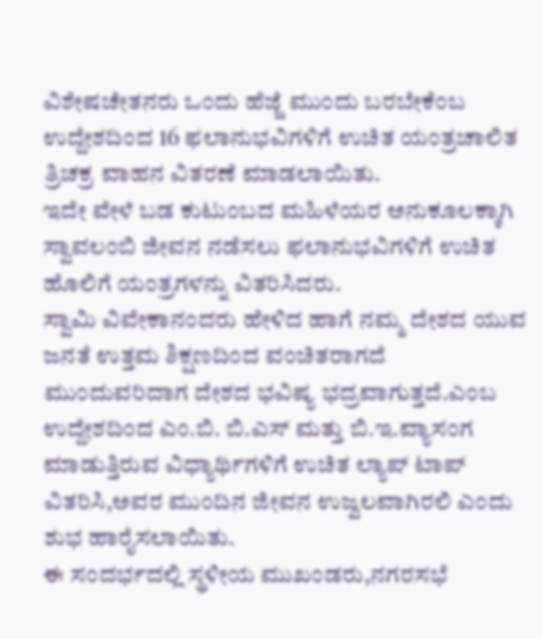ವಿಶೇಷಚೇತನರು ಒಂದು ಹೆಜ್ಜೆ ಮುಂದು ಬರಬೇಕೆಂಬ ಉದ್ದೇಶದಿಂದ 16 ಫಲಾನುಭವಿಗಳಿಗೆ ಉಚಿತ ಯಂತ್ರಚಾಲಿತ ತ್ರಿಚಕ್ರ ವಾಹನ ವಿತರಣೆ ಮಾಡಲಾಯಿತು.
ಇದೇ ವೇಳೆ ಬಡ ಕುಟುಂಬದ ಮಹಿಳೆಯರ ಅನುಕೂಲಕ್ಕಾಗಿ ಸ್ವಾವಲಂಬಿ ಜೀವನ ನಡೆಸಲು ಫಲಾನುಭವಿಗಳಿಗೆ ಉಚಿತ ಹೊಲಿಗೆ ಯಂತ್ರಗಳನ್ನು ವಿತರಿಸಿದರು.
ಸ್ವಾಮಿ ವಿವೇಕಾನಂದರು ಹೇಳಿದ ಹಾಗೆ ನಮ್ಮ ದೇಶದ ಯುವ ಜನತೆ ಉತ್ತಮ ಶಿಕ್ಷಣದಿಂದ ವಂಚಿತರಾಗದೆ ಮುಂದುವರಿದಾಗ ದೇಶದ ಭವಿಷ್ಯ ಭದ್ರವಾಗುತ್ತದೆ.ಎಂಬ ಉದ್ದೇಶದಿಂದ ಎಂ.ಬಿ. ಬಿ.ಎಸ್ ಮತ್ತು ಬಿ.ಇ.ವ್ಯಾಸಂಗ ಮಾಡುತ್ತಿರುವ ವಿಧ್ಯಾರ್ಥಿಗಳಿಗೆ ಉಚಿತ ಲ್ಯಾಪ್ ಟಾಪ್ ವಿತರಿಸಿ,ಅವರ ಮುಂದಿನ ಜೀವನ ಉಜ್ವಲವಾಗಿರಲಿ ಎಂದು ಶುಭ ಹಾರೈಸಲಾಯಿತು.
ಈ ಸಂದರ್ಭದಲ್ಲಿ ಸ್ಥಳೀಯ ಮುಖಂಡರು,ನಗರಸಭೆ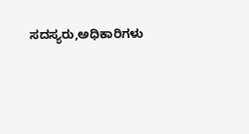ಸದಸ್ಯರು,ಅಧಿಕಾರಿಗಳು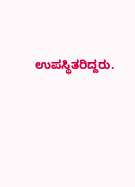ಉಪಸ್ಥಿತರಿದ್ದರು.